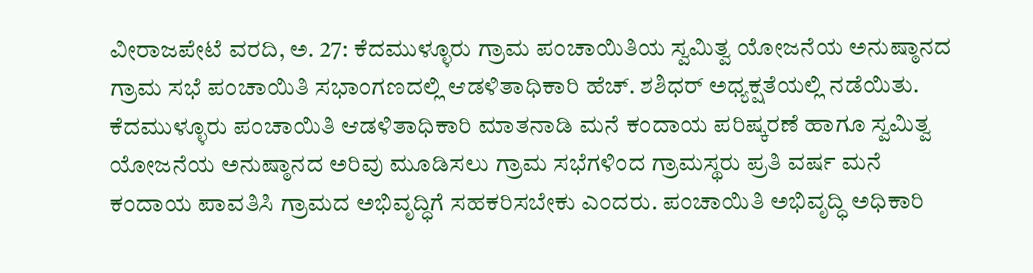ವೀರಾಜಪೇಟೆ ವರದಿ, ಅ. 27: ಕೆದಮುಳ್ಳೂರು ಗ್ರಾಮ ಪಂಚಾಯಿತಿಯ ಸ್ವಮಿತ್ವ ಯೋಜನೆಯ ಅನುಷ್ಠಾನದ ಗ್ರಾಮ ಸಭೆ ಪಂಚಾಯಿತಿ ಸಭಾಂಗಣದಲ್ಲಿ ಆಡಳಿತಾಧಿಕಾರಿ ಹೆಚ್. ಶಶಿಧರ್ ಅಧ್ಯಕ್ಷತೆಯಲ್ಲಿ ನಡೆಯಿತು.
ಕೆದಮುಳ್ಳೂರು ಪಂಚಾಯಿತಿ ಆಡಳಿತಾಧಿಕಾರಿ ಮಾತನಾಡಿ ಮನೆ ಕಂದಾಯ ಪರಿಷ್ಕರಣೆ ಹಾಗೂ ಸ್ವಮಿತ್ವ ಯೋಜನೆಯ ಅನುಷ್ಠಾನದ ಅರಿವು ಮೂಡಿಸಲು ಗ್ರಾಮ ಸಭೆಗಳಿಂದ ಗ್ರಾಮಸ್ಥರು ಪ್ರತಿ ವರ್ಷ ಮನೆ ಕಂದಾಯ ಪಾವತಿಸಿ ಗ್ರಾಮದ ಅಭಿವೃದ್ಧಿಗೆ ಸಹಕರಿಸಬೇಕು ಎಂದರು. ಪಂಚಾಯಿತಿ ಅಭಿವೃದ್ಧಿ ಅಧಿಕಾರಿ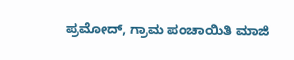ಪ್ರಮೋದ್, ಗ್ರಾಮ ಪಂಚಾಯಿತಿ ಮಾಜಿ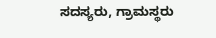ಸದಸ್ಯರು, ಗ್ರಾಮಸ್ಥರು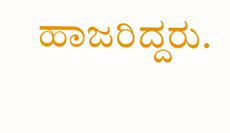ಹಾಜರಿದ್ದರು.